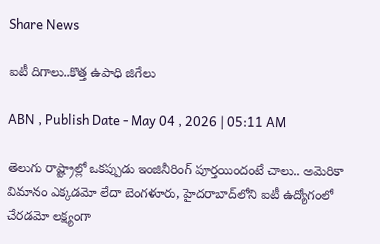Share News

ఐటీ దిగాలు..కొత్త ఉపాధి జిగేలు

ABN , Publish Date - May 04 , 2026 | 05:11 AM

తెలుగు రాష్ట్రాల్లో ఒకప్పుడు ఇంజినీరింగ్‌ పూర్తయిందంటే చాలు.. అమెరికా విమానం ఎక్కడమో లేదా బెంగళూరు, హైదరాబాద్‌లోని ఐటీ ఉద్యోగంలో చేరడమో లక్ష్యంగా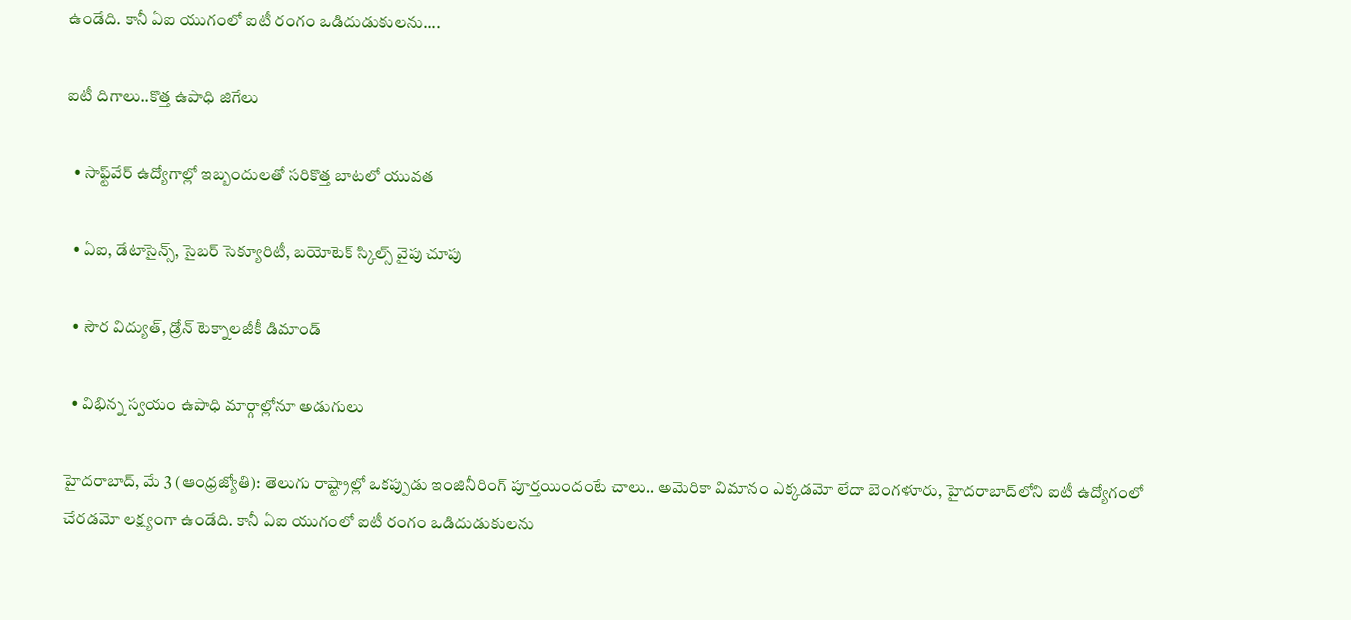ఉండేది. కానీ ఏఐ యుగంలో ఐటీ రంగం ఒడిదుడుకులను....

ఐటీ దిగాలు..కొత్త ఉపాధి జిగేలు

  • సాఫ్ట్‌వేర్‌ ఉద్యోగాల్లో ఇబ్బందులతో సరికొత్త బాటలో యువత

  • ఏఐ, డేటాసైన్స్‌, సైబర్‌ సెక్యూరిటీ, బయోటెక్‌ స్కిల్స్‌ వైపు చూపు

  • సౌర విద్యుత్‌, డ్రోన్‌ టెక్నాలజీకీ డిమాండ్‌

  • విభిన్న స్వయం ఉపాధి మార్గాల్లోనూ అడుగులు

హైదరాబాద్‌, మే 3 (ఆంధ్రజ్యోతి): తెలుగు రాష్ట్రాల్లో ఒకప్పుడు ఇంజినీరింగ్‌ పూర్తయిందంటే చాలు.. అమెరికా విమానం ఎక్కడమో లేదా బెంగళూరు, హైదరాబాద్‌లోని ఐటీ ఉద్యోగంలో చేరడమో లక్ష్యంగా ఉండేది. కానీ ఏఐ యుగంలో ఐటీ రంగం ఒడిదుడుకులను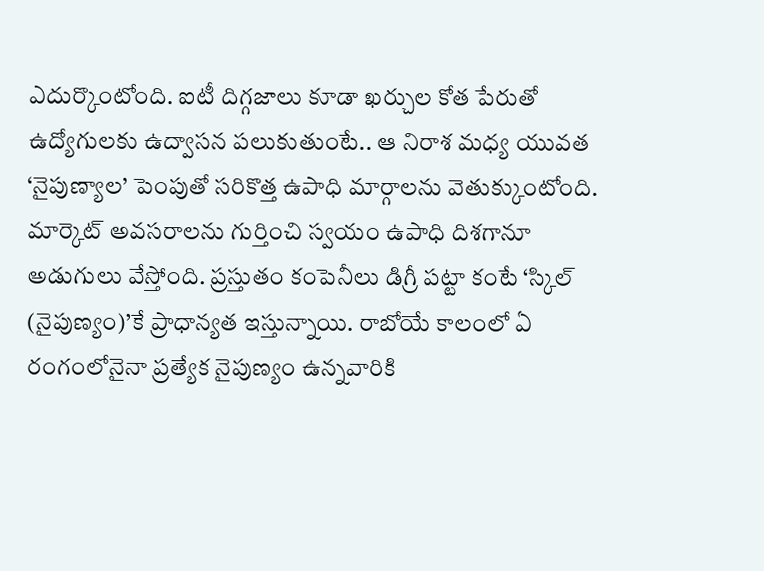ఎదుర్కొంటోంది. ఐటీ దిగ్గజాలు కూడా ఖర్చుల కోత పేరుతో ఉద్యోగులకు ఉద్వాసన పలుకుతుంటే.. ఆ నిరాశ మధ్య యువత ‘నైపుణ్యాల’ పెంపుతో సరికొత్త ఉపాధి మార్గాలను వెతుక్కుంటోంది. మార్కెట్‌ అవసరాలను గుర్తించి స్వయం ఉపాధి దిశగానూ అడుగులు వేస్తోంది. ప్రస్తుతం కంపెనీలు డిగ్రీ పట్టా కంటే ‘స్కిల్‌ (నైపుణ్యం)’కే ప్రాధాన్యత ఇస్తున్నాయి. రాబోయే కాలంలో ఏ రంగంలోనైనా ప్రత్యేక నైపుణ్యం ఉన్నవారికి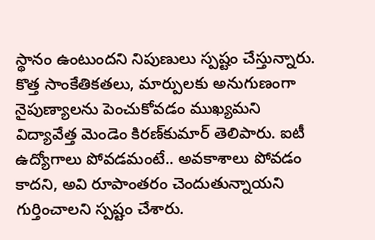స్థానం ఉంటుందని నిపుణులు స్పష్టం చేస్తున్నారు. కొత్త సాంకేతికతలు, మార్పులకు అనుగుణంగా నైపుణ్యాలను పెంచుకోవడం ముఖ్యమని విద్యావేత్త మెండెం కిరణ్‌కుమార్‌ తెలిపారు. ఐటీ ఉద్యోగాలు పోవడమంటే.. అవకాశాలు పోవడం కాదని, అవి రూపాంతరం చెందుతున్నాయని గుర్తించాలని స్పష్టం చేశారు.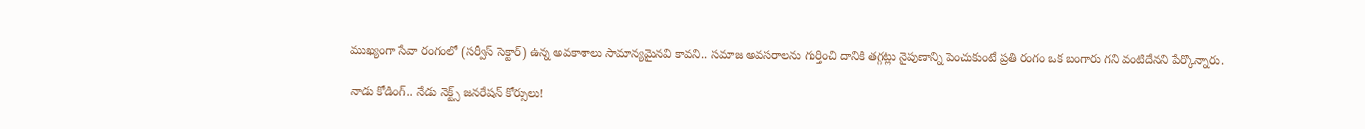ముఖ్యంగా సేవా రంగంలో (సర్వీస్‌ సెక్టార్‌) ఉన్న అవకాశాలు సామాన్యమైనవి కావని.. సమాజ అవసరాలను గుర్తించి దానికి తగ్గట్లు నైపుణాన్ని పెంచుకుంటే ప్రతి రంగం ఒక బంగారు గని వంటిదేనని పేర్కొన్నారు.

నాడు కోడింగ్‌.. నేడు నెక్ట్స్‌ జనరేషన్‌ కోర్సులు!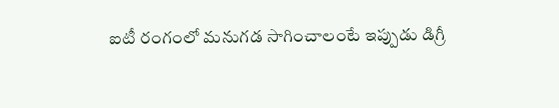ఐటీ రంగంలో మనుగడ సాగించాలంటే ఇప్పుడు డిగ్రీ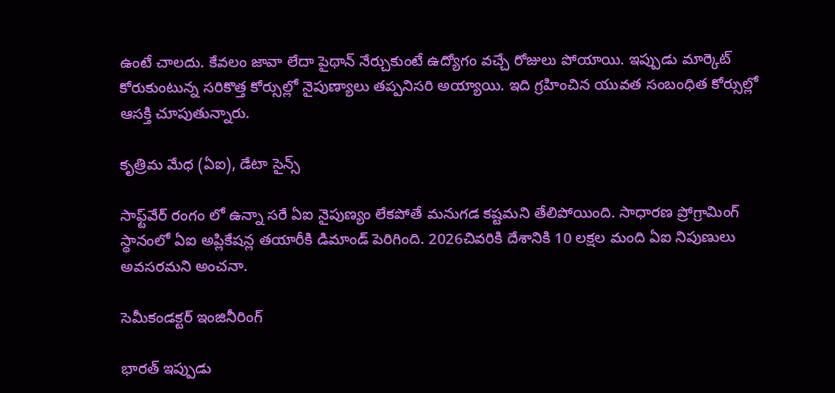ఉంటే చాలదు. కేవలం జావా లేదా పైథాన్‌ నేర్చుకుంటే ఉద్యోగం వచ్చే రోజులు పోయాయి. ఇప్పుడు మార్కెట్‌ కోరుకుంటున్న సరికొత్త కోర్సుల్లో నైపుణ్యాలు తప్పనిసరి అయ్యాయి. ఇది గ్రహించిన యువత సంబంధిత కోర్సుల్లో ఆసక్తి చూపుతున్నారు.

కృత్రిమ మేధ (ఏఐ), డేటా సైన్స్‌

సాఫ్ట్‌వేర్‌ రంగం లో ఉన్నా సరే ఏఐ నైపుణ్యం లేకపోతే మనుగడ కష్టమని తేలిపోయింది. సాధారణ ప్రోగ్రామింగ్‌ స్థానంలో ఏఐ అప్లికేషన్ల తయారీకి డిమాండ్‌ పెరిగింది. 2026చివరికి దేశానికి 10 లక్షల మంది ఏఐ నిపుణులు అవసరమని అంచనా.

సెమీకండక్టర్‌ ఇంజినీరింగ్‌

భారత్‌ ఇప్పుడు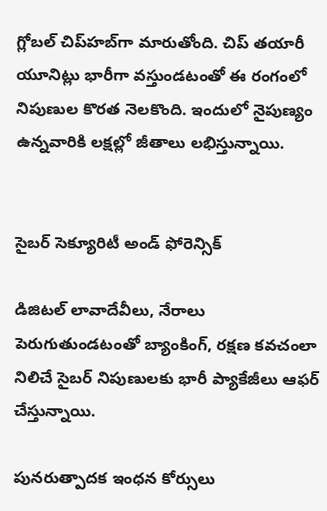గ్లోబల్‌ చిప్‌హబ్‌గా మారుతోంది. చిప్‌ తయారీ యూనిట్లు భారీగా వస్తుండటంతో ఈ రంగంలో నిపుణుల కొరత నెలకొంది. ఇందులో నైపుణ్యం ఉన్నవారికి లక్షల్లో జీతాలు లభిస్తున్నాయి.


సైబర్‌ సెక్యూరిటీ అండ్‌ ఫోరెన్సిక్‌

డిజిటల్‌ లావాదేవీలు, నేరాలు పెరుగుతుండటంతో బ్యాంకింగ్‌, రక్షణ కవచంలా నిలిచే సైబర్‌ నిపుణులకు భారీ ప్యాకేజీలు ఆఫర్‌ చేస్తున్నాయి.

పునరుత్పాదక ఇంధన కోర్సులు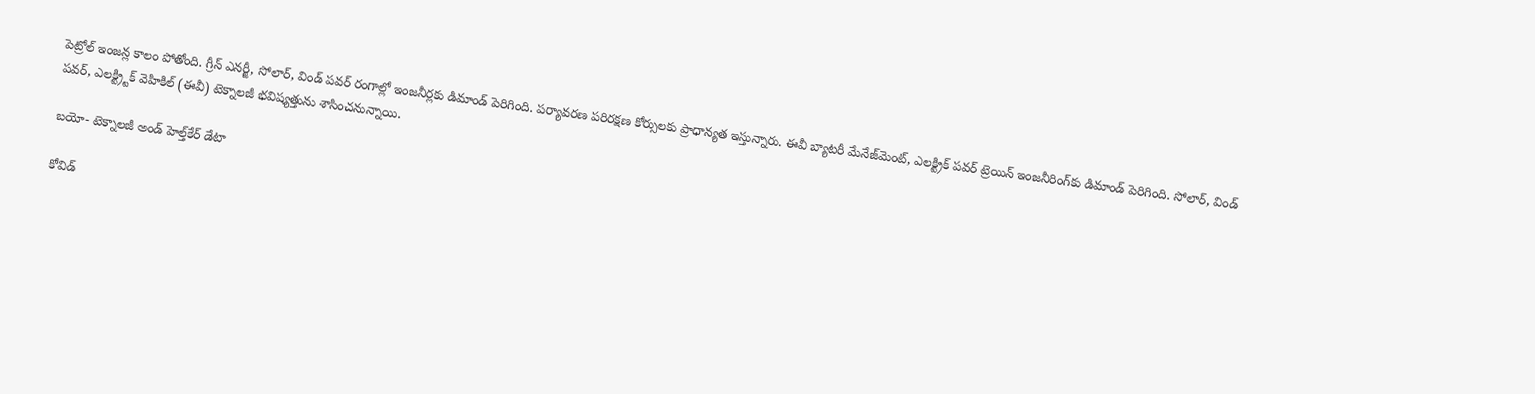పెట్రోల్‌ ఇంజన్ల కాలం పోతోంది. గ్రీన్‌ ఎనర్జీ, సోలార్‌, విండ్‌ పవర్‌ రంగాల్లో ఇంజనీర్లకు డిమాండ్‌ పెరిగింది. పర్యావరణ పరిరక్షణ కోర్సులకు ప్రాధాన్యత ఇస్తున్నారు. ఈవీ బ్యాటరీ మేనేజ్‌మెంట్‌, ఎలక్ట్రిక్‌ పవర్‌ ట్రెయిన్‌ ఇంజనీరింగ్‌కు డిమాండ్‌ పెరిగింది. సోలార్‌, విండ్‌ పవర్‌, ఎలక్ట్ర్టిక్‌ వెహికిల్‌ (ఈవీ) టెక్నాలజీ భవిష్యత్తును శాసించనున్నాయి.

బయో- టెక్నాలజీ అండ్‌ హెల్త్‌కేర్‌ డేటా

కోవిడ్‌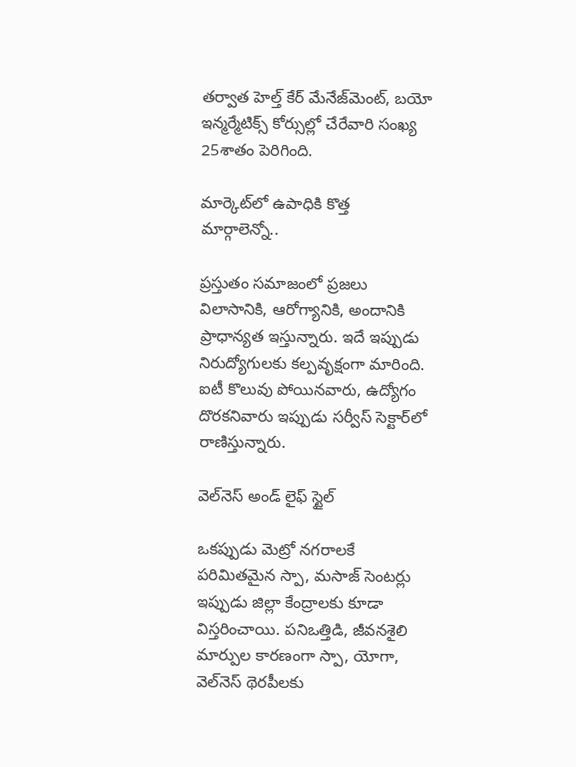తర్వాత హెల్త్‌ కేర్‌ మేనేజ్‌మెంట్‌, బయో ఇన్మర్మేటిక్స్‌ కోర్సుల్లో చేరేవారి సంఖ్య 25శాతం పెరిగింది.

మార్కెట్‌లో ఉపాధికి కొత్త మార్గాలెన్నో..

ప్రస్తుతం సమాజంలో ప్రజలు విలాసానికి, ఆరోగ్యానికి, అందానికి ప్రాధాన్యత ఇస్తున్నారు. ఇదే ఇప్పుడు నిరుద్యోగులకు కల్పవృక్షంగా మారింది. ఐటీ కొలువు పోయినవారు, ఉద్యోగం దొరకనివారు ఇప్పుడు సర్వీస్‌ సెక్టార్‌లో రాణిస్తున్నారు.

వెల్‌నెస్‌ అండ్‌ లైఫ్‌ స్టైల్‌

ఒకప్పుడు మెట్రో నగరాలకే పరిమితమైన స్పా, మసాజ్‌ సెంటర్లు ఇప్పుడు జిల్లా కేంద్రాలకు కూడా విస్తరించాయి. పనిఒత్తిడి, జీవనశైలి మార్పుల కారణంగా స్పా, యోగా, వెల్‌నెస్‌ థెరపీలకు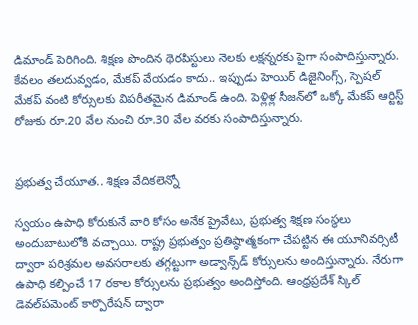డిమాండ్‌ పెరిగింది. శిక్షణ పొందిన థెరపిస్టులు నెలకు లక్షన్నరకు పైగా సంపాదిస్తున్నారు. కేవలం తలదువ్వడం, మేకప్‌ వేయడం కాదు.. ఇప్పుడు హెయిర్‌ డిజైనింగ్స్‌, స్పెషల్‌ మేకప్‌ వంటి కోర్సులకు విపరీతమైన డిమాండ్‌ ఉంది. పెళ్లిళ్ల సీజన్‌లో ఒక్కో మేకప్‌ ఆర్టిస్ట్‌ రోజుకు రూ.20 వేల నుంచి రూ.30 వేల వరకు సంపాదిస్తున్నారు.


ప్రభుత్వ చేయూత.. శిక్షణ వేదికలెన్నో

స్వయం ఉపాధి కోరుకునే వారి కోసం అనేక ప్రైవేటు, ప్రభుత్వ శిక్షణ సంస్థలు అందుబాటులోకి వచ్చాయి. రాష్ట్ర ప్రభుత్వం ప్రతిష్ఠాత్మకంగా చేపట్టిన ఈ యూనివర్సిటీ ద్వారా పరిశ్రమల అవసరాలకు తగ్గట్టుగా అడ్వాన్స్‌డ్‌ కోర్సులను అందిస్తున్నారు. నేరుగా ఉపాధి కల్పించే 17 రకాల కోర్సులను ప్రభుత్వం అందిస్తోంది. ఆంధ్రప్రదేశ్‌ స్కిల్‌ డెవల్‌పమెంట్‌ కార్పొరేషన్‌ ద్వారా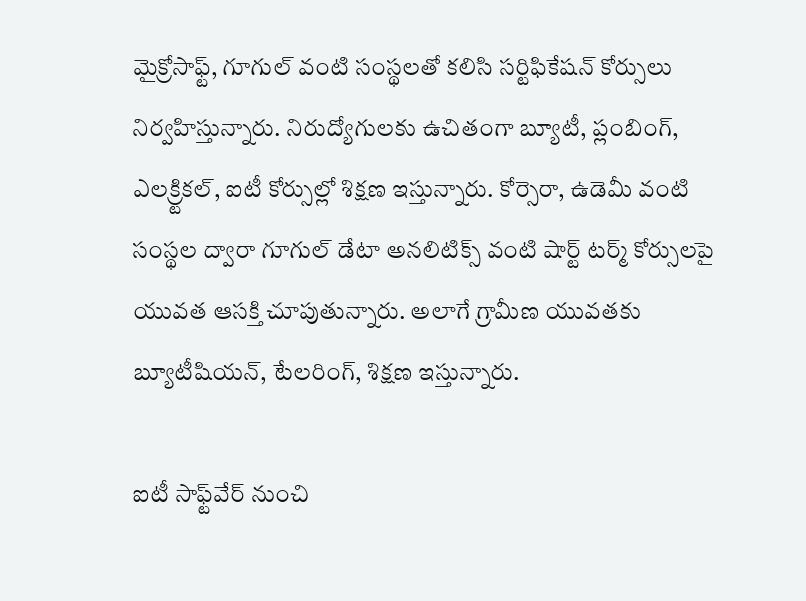మైక్రోసాఫ్ట్‌, గూగుల్‌ వంటి సంస్థలతో కలిసి సర్టిఫికేషన్‌ కోర్సులు నిర్వహిస్తున్నారు. నిరుద్యోగులకు ఉచితంగా బ్యూటీ, ప్లంబింగ్‌, ఎలక్ర్టికల్‌, ఐటీ కోర్సుల్లో శిక్షణ ఇస్తున్నారు. కోర్సెరా, ఉడెమీ వంటి సంస్థల ద్వారా గూగుల్‌ డేటా అనలిటిక్స్‌ వంటి షార్ట్‌ టర్మ్‌ కోర్సులపై యువత ఆసక్తి చూపుతున్నారు. అలాగే గ్రామీణ యువతకు బ్యూటీషియన్‌, టేలరింగ్‌, శిక్షణ ఇస్తున్నారు.

ఐటీ సాఫ్ట్‌వేర్‌ నుంచి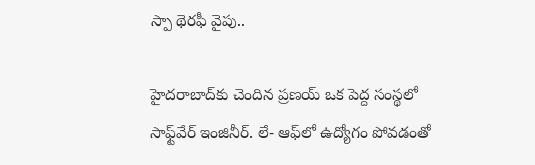స్పా థెరఫీ వైపు..

హైదరాబాద్‌కు చెందిన ప్రణయ్‌ ఒక పెద్ద సంస్థలో సాఫ్ట్‌వేర్‌ ఇంజినీర్‌. లే- ఆఫ్‌లో ఉద్యోగం పోవడంతో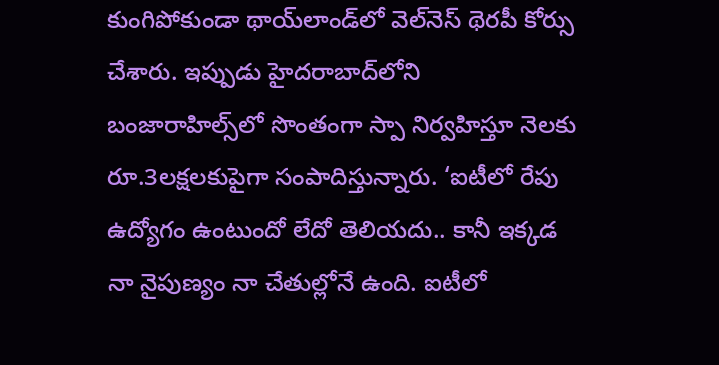కుంగిపోకుండా థాయ్‌లాండ్‌లో వెల్‌నెస్‌ థెరపీ కోర్సు చేశారు. ఇప్పుడు హైదరాబాద్‌లోని బంజారాహిల్స్‌లో సొంతంగా స్పా నిర్వహిస్తూ నెలకు రూ.3లక్షలకుపైగా సంపాదిస్తున్నారు. ‘ఐటీలో రేపు ఉద్యోగం ఉంటుందో లేదో తెలియదు.. కానీ ఇక్కడ నా నైపుణ్యం నా చేతుల్లోనే ఉంది. ఐటీలో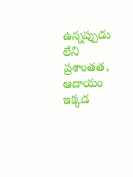ఉన్నప్పుడు లేని ప్రశాంతత, ఆదాయం ఇక్కడ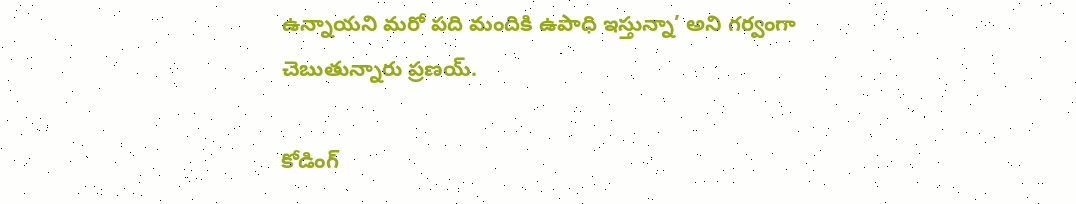ఉన్నాయని మరో పది మందికి ఉపాధి ఇస్తున్నా’ అని గర్వంగా చెబుతున్నారు ప్రణయ్‌.

కోడింగ్‌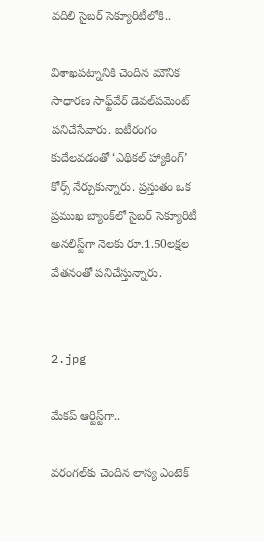వదిలి సైబర్‌ సెక్యూరిటీలోకి..

విశాఖపట్నానికి చెందిన మౌనిక సాధారణ సాఫ్ట్‌వేర్‌ డెవల్‌పమెంట్‌ పనిచేసేవారు. ఐటీరంగం కుదేలవడంతో ‘ఎథికల్‌ హ్యాకింగ్‌’ కోర్స్‌ నేర్చుకున్నారు. ప్రస్తుతం ఒక ప్రముఖ బ్యాంక్‌లో సైబర్‌ సెక్యూరిటీ అనలిస్ట్‌గా నెలకు రూ.1.50లక్షల వేతనంతో పనిచేస్తున్నారు.


2.jpg

మేకప్‌ ఆర్టిస్ట్‌గా..

వరంగల్‌కు చెందిన లాస్య ఎంటెక్‌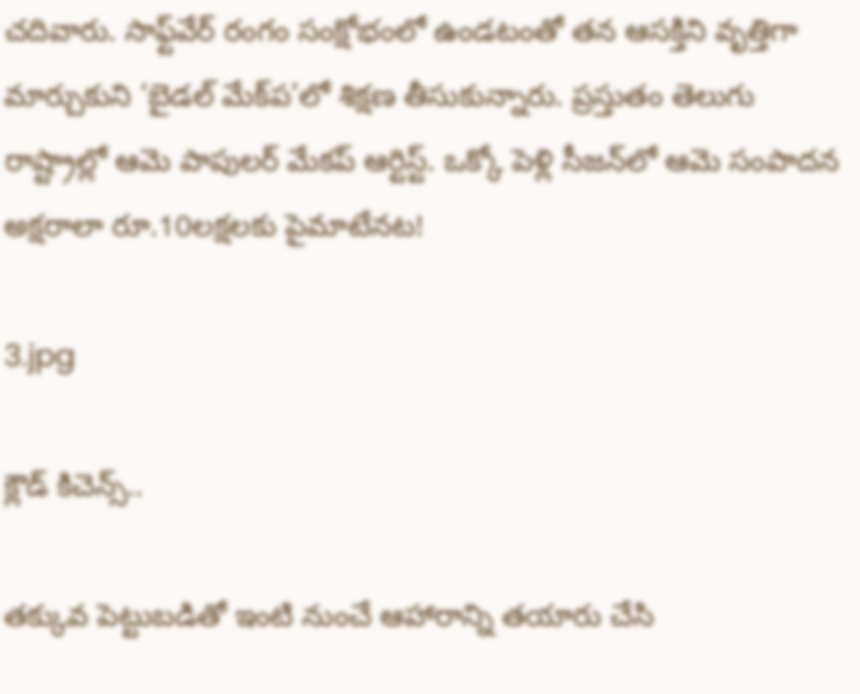చదివారు. సాఫ్ట్‌వేర్‌ రంగం సంక్షోభంలో ఉండటంతో తన ఆసక్తిని వృత్తిగా మార్చుకుని ‘బైడల్‌ మేక్‌ప’లో శిక్షణ తీసుకున్నారు. ప్రస్తుతం తెలుగు రాష్ట్రాల్లో ఆమె పాపులర్‌ మేకప్‌ ఆర్టిస్ట్‌. ఒక్కో పెళ్లి సీజన్‌లో ఆమె సంపాదన అక్షరాలా రూ.10లక్షలకు పైమాటేనట!

3.jpg

క్లౌడ్‌ కిచెన్స్‌..

తక్కువ పెట్టుబడితో ఇంటి నుంచే ఆహారాన్ని తయారు చేసి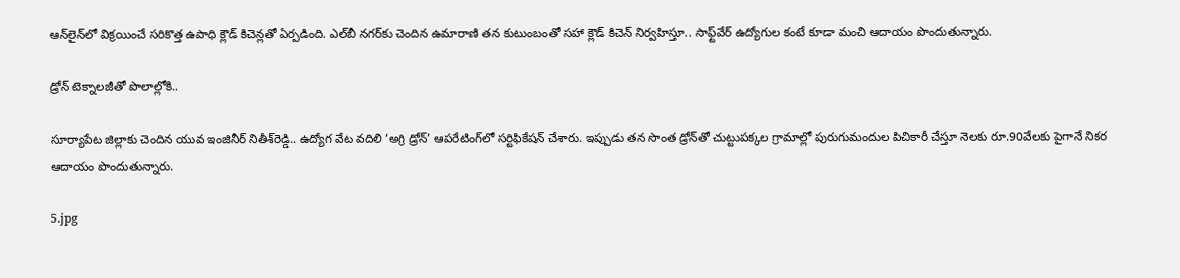ఆన్‌లైన్‌లో విక్రయించే సరికొత్త ఉపాధి క్లౌడ్‌ కిచెన్లతో ఏర్పడింది. ఎల్‌బీ నగర్‌కు చెందిన ఉమారాణి తన కుటుంబంతో సహా క్లౌడ్‌ కిచెన్‌ నిర్వహిస్తూ.. సాఫ్ట్‌వేర్‌ ఉద్యోగుల కంటే కూడా మంచి ఆదాయం పొందుతున్నారు.

డ్రోన్‌ టెక్నాలజీతో పొలాల్లోకి..

సూర్యాపేట జిల్లాకు చెందిన యువ ఇంజినీర్‌ నితీశ్‌రెడ్డి.. ఉద్యోగ వేట వదిలి ‘అగ్రి డ్రోన్‌’ ఆపరేటింగ్‌లో సర్టిఫికేషన్‌ చేశారు. ఇప్పుడు తన సొంత డ్రోన్‌తో చుట్టుపక్కల గ్రామాల్లో పురుగుమందుల పిచికారీ చేస్తూ నెలకు రూ.90వేలకు పైగానే నికర ఆదాయం పొందుతున్నారు.

5.jpg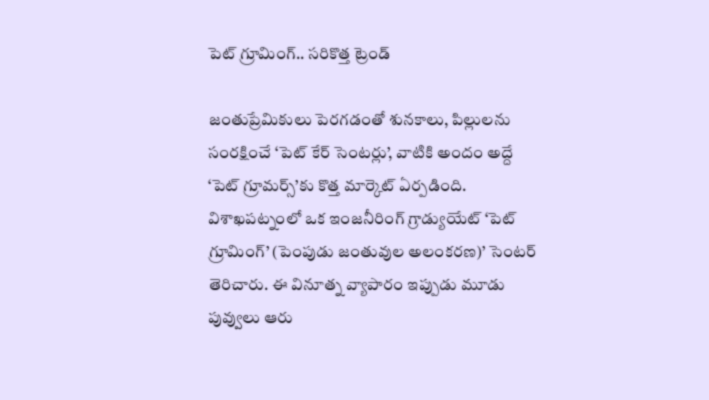పెట్‌ గ్రూమింగ్‌.. సరికొత్త ట్రెండ్‌

జంతుప్రేమికులు పెరగడంతో శునకాలు, పిల్లులను సంరక్షించే ‘పెట్‌ కేర్‌ సెంటర్లు’, వాటికి అందం అద్దే ‘పెట్‌ గ్రూమర్స్‌’కు కొత్త మార్కెట్‌ ఏర్పడింది. విశాఖపట్నంలో ఒక ఇంజనీరింగ్‌ గ్రాడ్యుయేట్‌ ‘పెట్‌ గ్రూమింగ్‌’ (పెంపుడు జంతువుల అలంకరణ)’ సెంటర్‌ తెరిచారు. ఈ వినూత్న వ్యాపారం ఇప్పుడు మూడు పువ్వులు ఆరు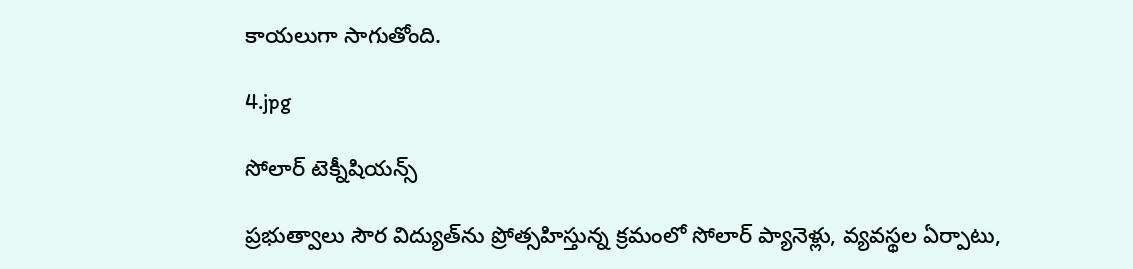కాయలుగా సాగుతోంది.

4.jpg

సోలార్‌ టెక్నీషియన్స్‌

ప్రభుత్వాలు సౌర విద్యుత్‌ను ప్రోత్సహిస్తున్న క్రమంలో సోలార్‌ ప్యానెళ్లు, వ్యవస్థల ఏర్పాటు,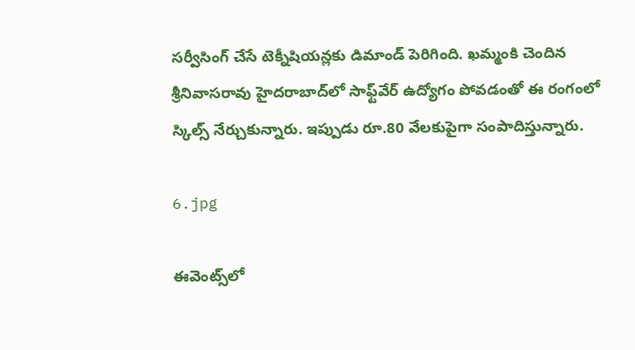సర్వీసింగ్‌ చేసే టెక్నీషియన్లకు డిమాండ్‌ పెరిగింది. ఖమ్మంకి చెందిన శ్రీనివాసరావు హైదరాబాద్‌లో సాఫ్ట్‌వేర్‌ ఉద్యోగం పోవడంతో ఈ రంగంలో స్కిల్స్‌ నేర్చుకున్నారు. ఇప్పుడు రూ.80 వేలకుపైగా సంపాదిస్తున్నారు.

6.jpg

ఈవెంట్స్‌లో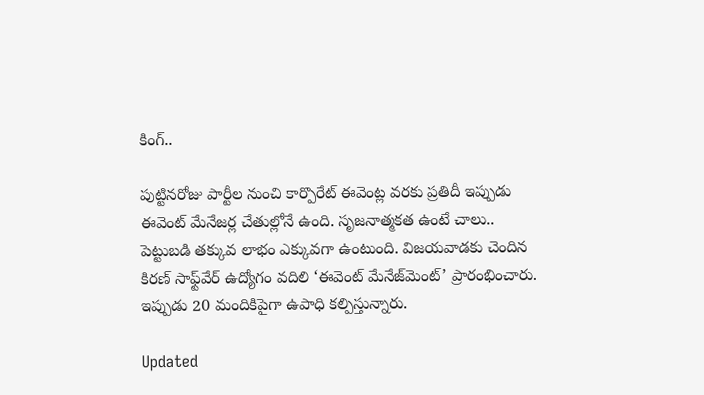కింగ్‌..

పుట్టినరోజు పార్టీల నుంచి కార్పొరేట్‌ ఈవెంట్ల వరకు ప్రతిదీ ఇప్పుడు ఈవెంట్‌ మేనేజర్ల చేతుల్లోనే ఉంది. సృజనాత్మకత ఉంటే చాలు.. పెట్టుబడి తక్కువ లాభం ఎక్కువగా ఉంటుంది. విజయవాడకు చెందిన కిరణ్‌ సాఫ్ట్‌వేర్‌ ఉద్యోగం వదిలి ‘ఈవెంట్‌ మేనేజ్‌మెంట్‌’ ప్రారంభించారు. ఇప్పుడు 20 మందికిపైగా ఉపాధి కల్పిస్తున్నారు.

Updated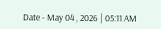Date - May 04 , 2026 | 05:11 AM